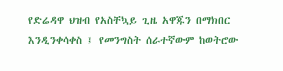የድሬዳዋ ህዝብ የአስቸኳይ ጊዜ አዋጁን በማክበር እንዲንቀሳቀስ ፤ የመንግስት ሰራተኛውም ከወትሮው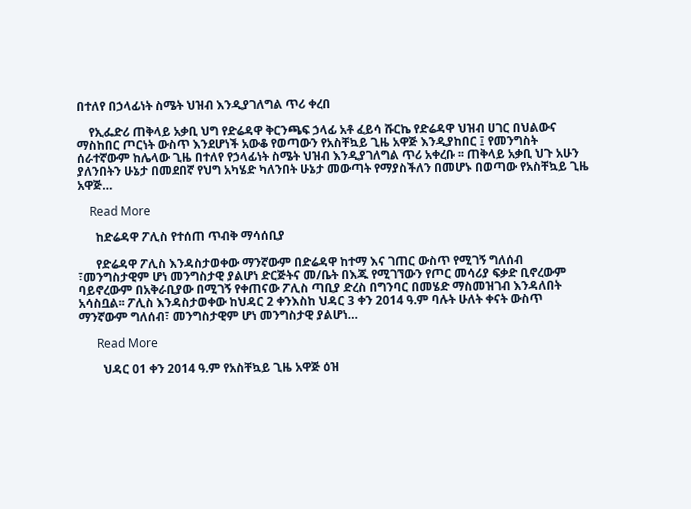በተለየ በኃላፊነት ስሜት ህዝብ እንዲያገለግል ጥሪ ቀረበ

    የኢፌድሪ ጠቅላይ አቃቢ ህግ የድሬዳዋ ቅርንጫፍ ኃላፊ አቶ ፈይሳ ሹርኬ የድሬዳዋ ህዝብ ሀገር በህልውና ማስከበር ጦርነት ውስጥ እንደሆነች አውቆ የወጣውን የአስቸኳይ ጊዜ አዋጅ እንዲያከበር ፤ የመንግስት ሰራተኛውም ከሌላው ጊዜ በተለየ የኃላፊነት ስሜት ህዝብ እንዲያገለግል ጥሪ አቀረቡ ፡፡ ጠቅላይ አቃቢ ህጉ አሁን ያለንበትን ሁኔታ በመደበኛ የህግ አካሄድ ካለንበት ሁኔታ መውጣት የማያስችለን በመሆኑ በወጣው የአስቸኳይ ጊዜ አዋጅ…

    Read More

      ከድሬዳዋ ፖሊስ የተሰጠ ጥብቅ ማሳሰቢያ

      የድሬዳዋ ፖሊስ እንዳስታወቀው ማንኛውም በድሬዳዋ ከተማ እና ገጠር ውስጥ የሚገኝ ግለሰብ ፣መንግስታዊም ሆነ መንግስታዊ ያልሆነ ድርጅትና መ/ቤት በእጁ የሚገኘውን የጦር መሳሪያ ፍቃድ ቢኖረውም ባይኖረውም በአቅራቢያው በሚገኝ የቀጠናው ፖሊስ ጣቢያ ድረስ በግንባር በመሄድ ማስመዝገብ እንዳለበት አሳስቧል፡፡ ፖሊስ እንዳስታወቀው ከህዳር 2 ቀንእስከ ህዳር 3 ቀን 2014 ዓ.ም ባሉት ሁለት ቀናት ውስጥ ማንኛውም ግለሰብ፣ መንግስታዊም ሆነ መንግስታዊ ያልሆነ…

      Read More

        ህዳር 01 ቀን 2014 ዓ.ም የአስቸኳይ ጊዜ አዋጅ ዕዝ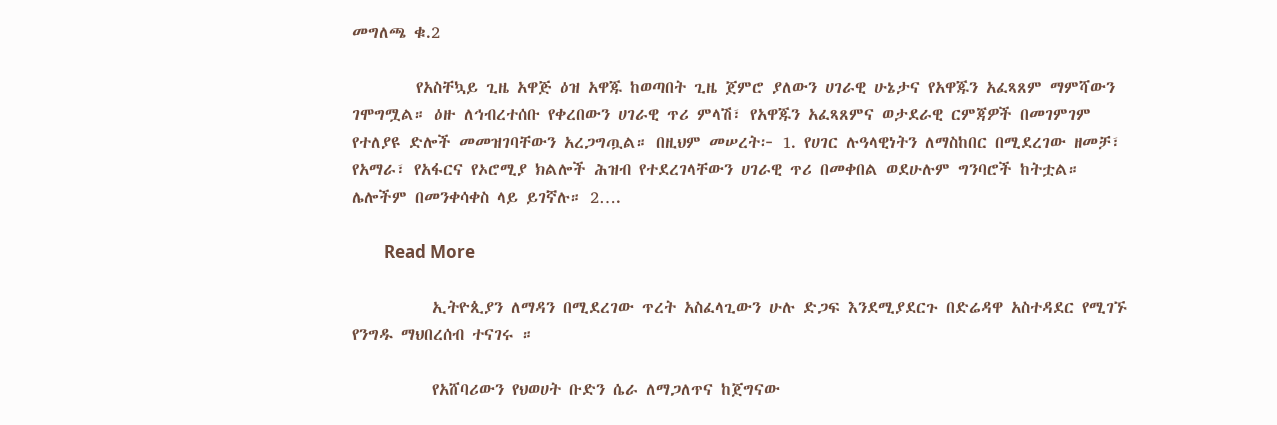መግለጫ ቁ.2

        የአስቸኳይ ጊዜ አዋጅ ዕዝ አዋጁ ከወጣበት ጊዜ ጀምሮ ያለውን ሀገራዊ ሁኔታና የአዋጁን አፈጻጸም ማምሻውን ገሞግሟል። ዕዙ ለኅብረተሰቡ የቀረበውን ሀገራዊ ጥሪ ምላሽ፣ የአዋጁን አፈጻጸምና ወታደራዊ ርምጃዎች በመገምገም የተለያዩ ድሎች መመዝገባቸውን አረጋግጧል። በዚህም መሠረት፦ 1. የሀገር ሉዓላዊነትን ለማስከበር በሚደረገው ዘመቻ፣ የአማራ፣ የአፋርና የኦሮሚያ ክልሎች ሕዝብ የተደረገላቸውን ሀገራዊ ጥሪ በመቀበል ወደሁሉም ግንባሮች ከትቷል። ሌሎችም በመንቀሳቀስ ላይ ይገኛሉ። 2….

        Read More

          ኢትዮጲያን ለማዳን በሚደረገው ጥረት አስፈላጊውን ሁሉ ድጋፍ እንደሚያደርጉ በድሬዳዋ አስተዳደር የሚገኙ የንግዱ ማህበረሰብ ተናገሩ ።

          የአሸባሪውን የህወሀት ቡድን ሴራ ለማጋለጥና ከጀግናው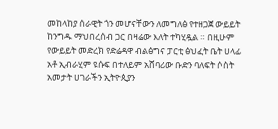መከላከያ ሰራዊት ጎን መሆናቸውን ለመግለፅ የተዘጋጀ ውይይት ከንግዱ ማህበረሰብ ጋር በዛሬው እለት ተካሂዷል ። በዚሁም የውይይት መድረክ የድሬዳዋ ብልፅግና ፓርቲ ፅህፈት ቤት ሀላፊ አቶ ኢብራሂም ዩሱፍ በተለይም አሸባሪው ቡድን ባለፍት ሶስት አመታት ሀገራችን ኢትዮጲያን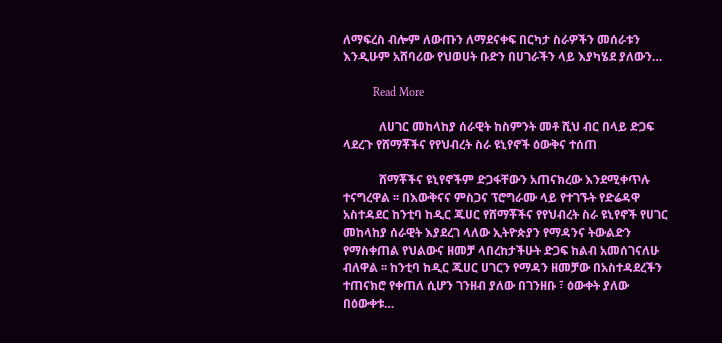ለማፍረስ ብሎም ለውጡን ለማደናቀፍ በርካታ ስራዎችን መሰራቱን እንዲሁም አሸባሪው የህወሀት ቡድን በሀገራችን ላይ እያካሄደ ያለውን…

          Read More

            ለሀገር መከላከያ ሰራዊት ከስምንት መቶ ሺህ ብር በላይ ድጋፍ ላደረጉ የሸማቾችና የየህብረት ስራ ዩኒየኖች ዕውቅና ተሰጠ

            ሸማቾችና ዩኒየኖችም ድጋፋቸውን አጠናክረው እንደሚቀጥሉ ተናግረዋል ፡፡ በእውቅናና ምስጋና ፕሮግራሙ ላይ የተገኙት የድሬዳዋ አስተዳደር ከንቲባ ከዲር ጁሀር የሸማቾችና የየህብረት ስራ ዩኒየኖች የሀገር መከላከያ ሰራዊት እያደረገ ላለው ኢትዮጵያን የማዳንና ትውልድን የማስቀጠል የህልውና ዘመቻ ላበረከታችሁት ድጋፍ ከልብ አመሰገናለሁ ብለዋል ፡፡ ከንቲባ ከዲር ጁሀር ሀገርን የማዳን ዘመቻው በአስተዳደረችን ተጠናክሮ የቀጠለ ሲሆን ገንዘብ ያለው በገንዘቡ ፣ ዕውቀት ያለው በዕውቀቱ…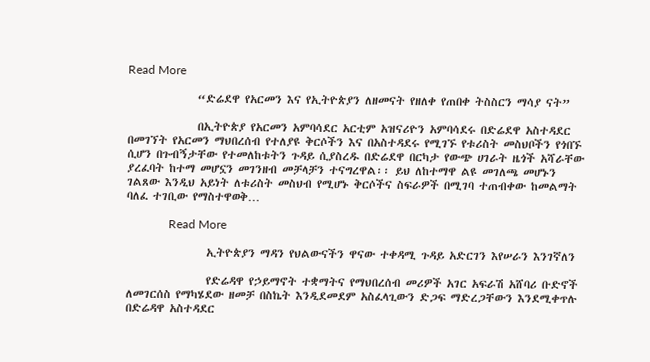Read More

              “ድሬደዋ የአርመን እና የኢትዮጵያን ለዘመናት የዘለቀ የጠበቀ ትስስርን ማሳያ ናት”

              በኢትዮጵያ የአርመን አምባሳደር አርቲም አዝናሪዮን አምባሳደሩ በድሬደዋ አስተዳደር በመገኘት የአርመን ማህበረሰብ የተለያዩ ቅርሶችን እና በአስተዳደሩ የሚገኙ የቱሪስት መስህቦችን የጎበኙ ሲሆን በጉብኝታቸው የተመለከቱትን ጉዳይ ሲያስረዱ በድሬደዋ በርካታ የውጭ ሀገራት ዜጎች አሻራቸው ያረፈባት ከተማ መሆኗን መገንዘብ መቻላቻን ተናግረዋል፡፡ ይህ ለከተማዋ ልዩ መገለጫ መሆኑን ገልጸው እንዲህ አይነት ለቱሪስት መስህብ የሚሆኑ ቅርሶችና ስፍራዎች በሚገባ ተጠብቀው ከመልማት ባለፈ ተገቢው የማስተዋወቅ…

              Read More

                ኢትዮጵያን ማዳን የህልውናችን ዋናው ተቀዳሚ ጉዳይ አድርገን እየሠራን እንገኛለን

                የድሬዳዋ የኃይማኖት ተቋማትና የማህበረሰብ መሪዎች አገር አፍራሽ አሸባሪ ቡድኖች ለመገርሰስ የማካሄደው ዘመቻ በስኬት እንዲደመደም አስፈላጊውን ድጋፍ ማድረጋቸውን እንደሚቀጥሉ በድሬዳዋ አስተዳደር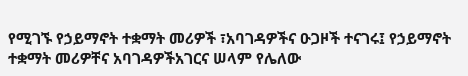የሚገኙ የኃይማኖት ተቋማት መሪዎች ፣አባገዳዎችና ዑጋዞች ተናገሩ፤ የኃይማኖት ተቋማት መሪዎቸና አባገዳዎችአገርና ሠላም የሌለው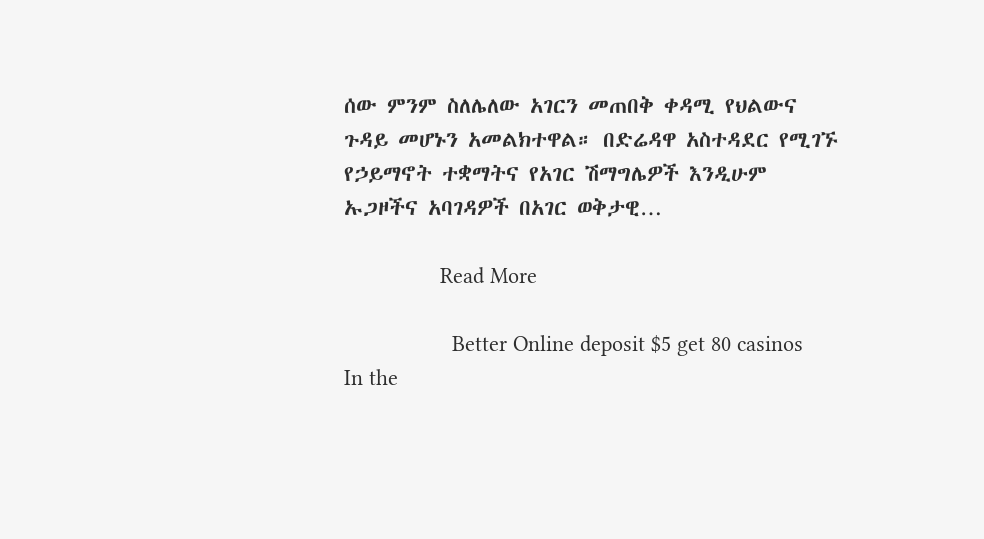ሰው ምንም ስለሌለው አገርን መጠበቅ ቀዳሚ የህልውና ጉዳይ መሆኑን አመልክተዋል። በድሬዳዋ አስተዳደር የሚገኙ የኃይማኖት ተቋማትና የአገር ሽማግሌዎች እንዲሁም ኡጋዞችና አባገዳዎች በአገር ወቅታዊ…

                Read More

                  Better Online deposit $5 get 80 casinos In the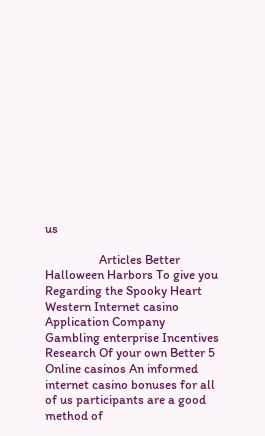us

                  Articles Better Halloween Harbors To give you Regarding the Spooky Heart Western Internet casino Application Company Gambling enterprise Incentives Research Of your own Better 5 Online casinos An informed internet casino bonuses for all of us participants are a good method of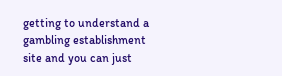getting to understand a gambling establishment site and you can just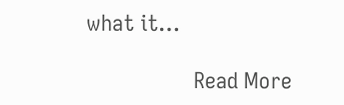what it…

                  Read More